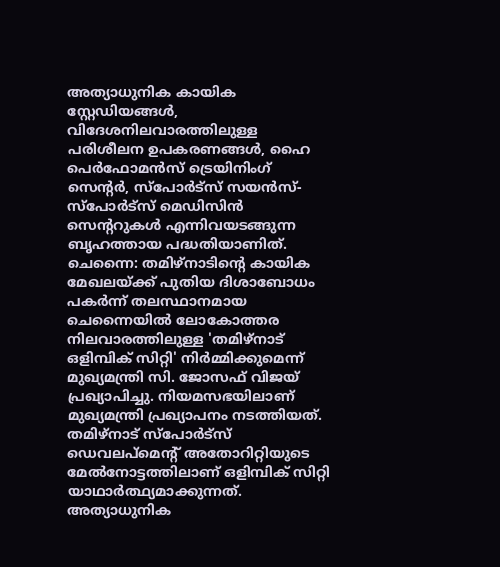അത്യാധുനിക കായിക സ്റ്റേഡിയങ്ങൾ, വിദേശനിലവാരത്തിലുള്ള പരിശീലന ഉപകരണങ്ങൾ, ഹൈ പെർഫോമൻസ് ട്രെയിനിംഗ് സെന്റർ, സ്പോർട്സ് സയൻസ്-സ്പോർട്സ് മെഡിസിൻ സെന്ററുകൾ എന്നിവയടങ്ങുന്ന ബൃഹത്തായ പദ്ധതിയാണിത്.
ചെന്നൈ: തമിഴ്നാടിന്റെ കായിക മേഖലയ്ക്ക് പുതിയ ദിശാബോധം പകർന്ന് തലസ്ഥാനമായ ചെന്നൈയിൽ ലോകോത്തര നിലവാരത്തിലുള്ള 'തമിഴ്നാട് ഒളിമ്പിക് സിറ്റി' നിർമ്മിക്കുമെന്ന് മുഖ്യമന്ത്രി സി. ജോസഫ് വിജയ് പ്രഖ്യാപിച്ചു. നിയമസഭയിലാണ് മുഖ്യമന്ത്രി പ്രഖ്യാപനം നടത്തിയത്. തമിഴ്നാട് സ്പോർട്സ് ഡെവലപ്മെന്റ് അതോറിറ്റിയുടെ മേൽനോട്ടത്തിലാണ് ഒളിമ്പിക് സിറ്റി യാഥാർത്ഥ്യമാക്കുന്നത്.
അത്യാധുനിക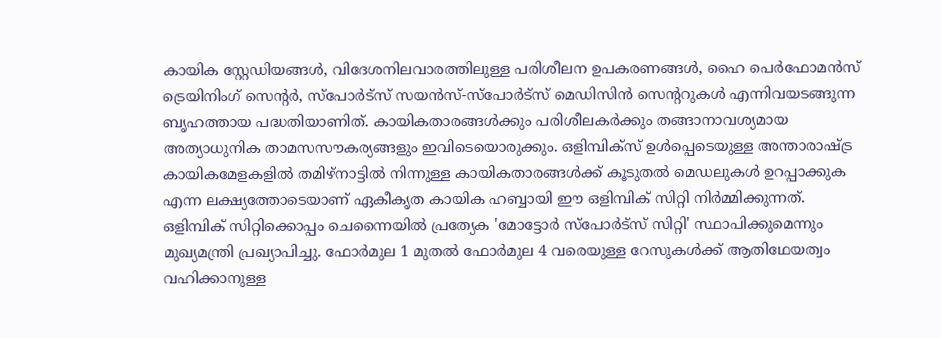കായിക സ്റ്റേഡിയങ്ങൾ, വിദേശനിലവാരത്തിലുള്ള പരിശീലന ഉപകരണങ്ങൾ, ഹൈ പെർഫോമൻസ് ട്രെയിനിംഗ് സെന്റർ, സ്പോർട്സ് സയൻസ്-സ്പോർട്സ് മെഡിസിൻ സെന്ററുകൾ എന്നിവയടങ്ങുന്ന ബൃഹത്തായ പദ്ധതിയാണിത്. കായികതാരങ്ങൾക്കും പരിശീലകർക്കും തങ്ങാനാവശ്യമായ അത്യാധുനിക താമസസൗകര്യങ്ങളും ഇവിടെയൊരുക്കും. ഒളിമ്പിക്സ് ഉൾപ്പെടെയുള്ള അന്താരാഷ്ട്ര കായികമേളകളിൽ തമിഴ്നാട്ടിൽ നിന്നുള്ള കായികതാരങ്ങൾക്ക് കൂടുതൽ മെഡലുകൾ ഉറപ്പാക്കുക എന്ന ലക്ഷ്യത്തോടെയാണ് ഏകീകൃത കായിക ഹബ്ബായി ഈ ഒളിമ്പിക് സിറ്റി നിർമ്മിക്കുന്നത്.
ഒളിമ്പിക് സിറ്റിക്കൊപ്പം ചെന്നൈയിൽ പ്രത്യേക 'മോട്ടോർ സ്പോർട്സ് സിറ്റി' സ്ഥാപിക്കുമെന്നും മുഖ്യമന്ത്രി പ്രഖ്യാപിച്ചു. ഫോർമുല 1 മുതൽ ഫോർമുല 4 വരെയുള്ള റേസുകൾക്ക് ആതിഥേയത്വം വഹിക്കാനുള്ള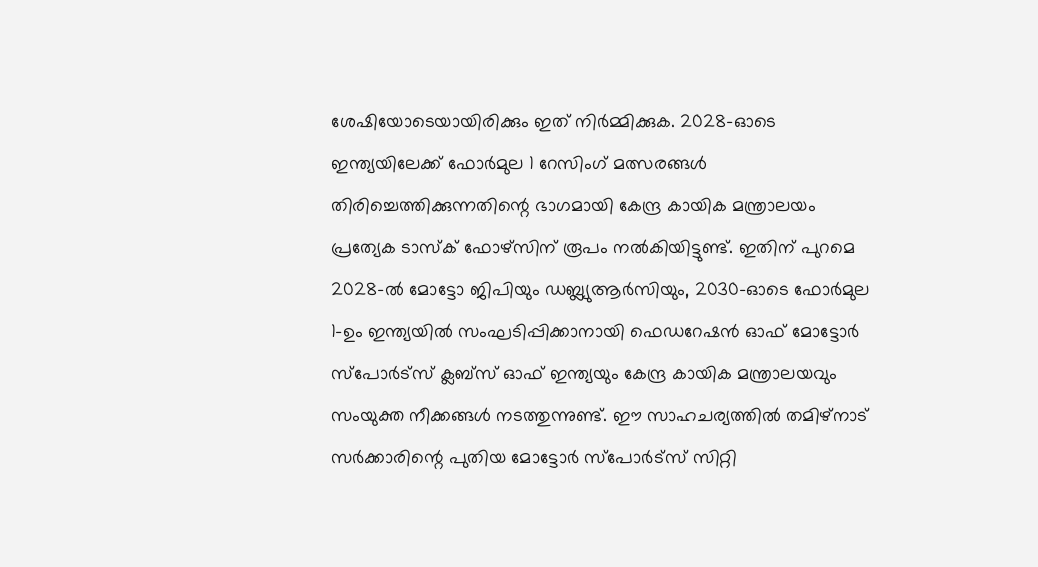ശേഷിയോടെയായിരിക്കും ഇത് നിർമ്മിക്കുക. 2028-ഓടെ ഇന്ത്യയിലേക്ക് ഫോർമുല 1 റേസിംഗ് മത്സരങ്ങൾ തിരിച്ചെത്തിക്കുന്നതിന്റെ ഭാഗമായി കേന്ദ്ര കായിക മന്ത്രാലയം പ്രത്യേക ടാസ്ക് ഫോഴ്സിന് രൂപം നൽകിയിട്ടുണ്ട്. ഇതിന് പുറമെ 2028-ൽ മോട്ടോ ജിപിയും ഡബ്ല്യുആർസിയും, 2030-ഓടെ ഫോർമുല 1-ഉം ഇന്ത്യയിൽ സംഘടിപ്പിക്കാനായി ഫെഡറേഷൻ ഓഫ് മോട്ടോർ സ്പോർട്സ് ക്ലബ്സ് ഓഫ് ഇന്ത്യയും കേന്ദ്ര കായിക മന്ത്രാലയവും സംയുക്ത നീക്കങ്ങൾ നടത്തുന്നുണ്ട്. ഈ സാഹചര്യത്തിൽ തമിഴ്നാട് സർക്കാരിന്റെ പുതിയ മോട്ടോർ സ്പോർട്സ് സിറ്റി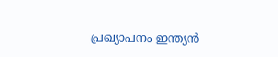പ്രഖ്യാപനം ഇന്ത്യൻ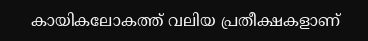കായികലോകത്ത് വലിയ പ്രതീക്ഷകളാണ്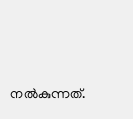നൽകുന്നത്.